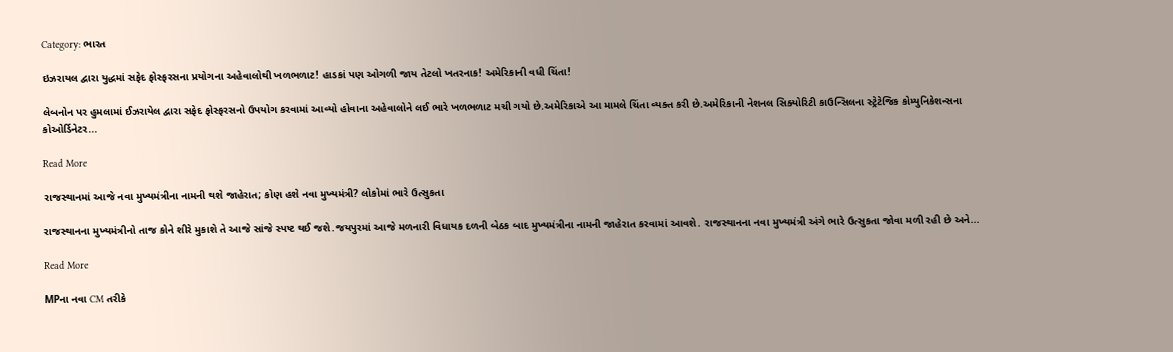Category: ભારત

ઇઝરાયલ દ્વારા યુદ્ધમાં સફેદ ફોસ્ફરસના પ્રયોગના અહેવાલોથી ખળભળાટ! હાડકાં પણ ઓગળી જાય તેટલો ખતરનાક! અમેરિકાની વધી ચિંતા!

લેબનોન પર હુમલામાં ઈઝરાયેલ દ્વારા સફેદ ફોસ્ફરસનો ઉપયોગ કરવામાં આવ્યો હોવાના અહેવાલોને લઈ ભારે ખળભળાટ મચી ગયો છે.અમેરિકાએ આ મામલે ચિંતા વ્યક્ત કરી છે.અમેરિકાની નેશનલ સિક્યોરિટી કાઉન્સિલના સ્ટ્રેટેજિક કોમ્યુનિકેશન્સના કોઓર્ડિનેટર...

Read More

રાજસ્થાનમાં આજે નવા મુખ્યમંત્રીના નામની થશે જાહેરાત; કોણ હશે નવા મુખ્યમંત્રી? લોકોમાં ભારે ઉત્સુકતા

રાજસ્થાનના મુખ્યમંત્રીનો તાજ કોને શીરે મુકાશે તે આજે સાંજે સ્પષ્ટ થઈ જશે.જયપુરમાં આજે મળનારી વિધાયક દળની બેઠક બાદ મુખ્યમંત્રીના નામની જાહેરાત કરવામાં આવશે. રાજસ્થાનના નવા મુખ્યમંત્રી અંગે ભારે ઉત્સુકતા જોવા મળી રહી છે અને...

Read More

MPના નવા CM તરીકે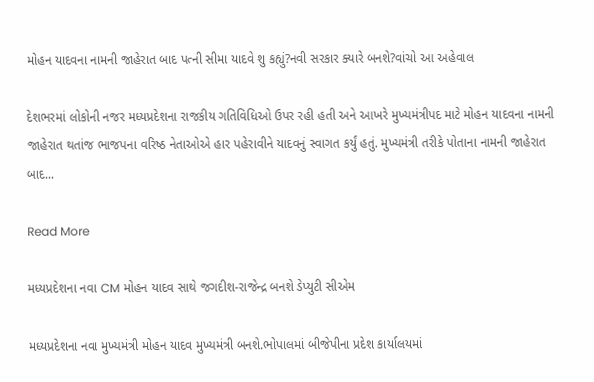મોહન યાદવના નામની જાહેરાત બાદ પત્ની સીમા યાદવે શુ કહ્યું?નવી સરકાર ક્યારે બનશે?વાંચો આ અહેવાલ

દેશભરમાં લોકોની નજર મધ્યપ્રદેશના રાજકીય ગતિવિધિઓ ઉપર રહી હતી અને આખરે મુખ્યમંત્રીપદ માટે મોહન યાદવના નામની જાહેરાત થતાંજ ભાજપના વરિષ્ઠ નેતાઓએ હાર પહેરાવીને યાદવનું સ્વાગત કર્યું હતું. મુખ્યમંત્રી તરીકે પોતાના નામની જાહેરાત બાદ...

Read More

મધ્યપ્રદેશના નવા CM મોહન યાદવ સાથે જગદીશ-રાજેન્દ્ર બનશે ડેપ્યુટી સીએમ

મધ્યપ્રદેશના નવા મુખ્યમંત્રી મોહન યાદવ મુખ્યમંત્રી બનશે.ભોપાલમાં બીજેપીના પ્રદેશ કાર્યાલયમાં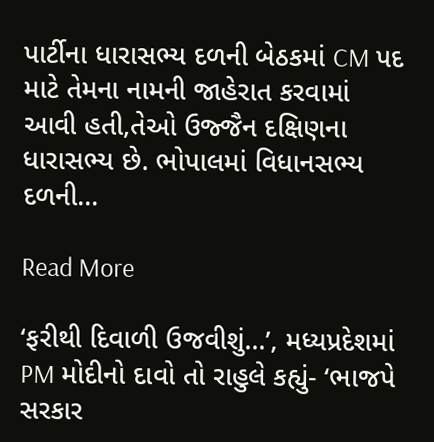પાર્ટીના ધારાસભ્ય દળની બેઠકમાં CM પદ માટે તેમના નામની જાહેરાત કરવામાં આવી હતી,તેઓ ઉજ્જૈન દક્ષિણના ધારાસભ્ય છે. ભોપાલમાં વિધાનસભ્ય દળની...

Read More

‘ફરીથી દિવાળી ઉજવીશું…’, મધ્યપ્રદેશમાં PM મોદીનો દાવો તો રાહુલે કહ્યું- ‘ભાજપે સરકાર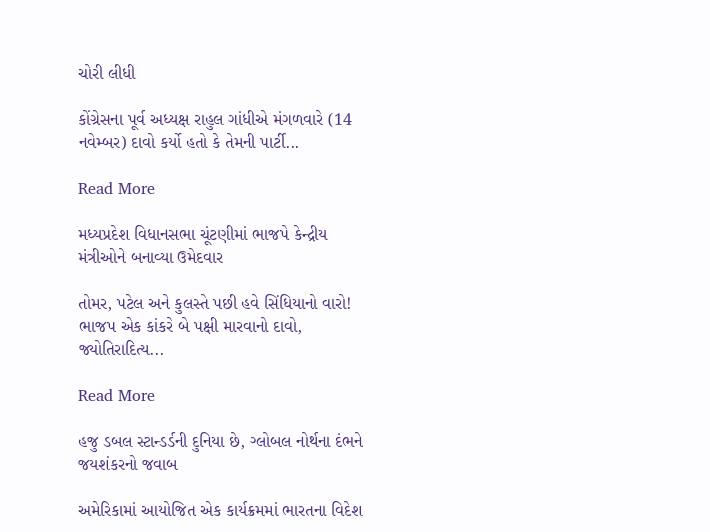ચોરી લીધી

કોંગ્રેસના પૂર્વ અધ્યક્ષ રાહુલ ગાંધીએ મંગળવારે (14 નવેમ્બર) દાવો કર્યો હતો કે તેમની પાર્ટી...

Read More

મધ્યપ્રદેશ વિધાનસભા ચૂંટણીમાં ભાજપે કેન્દ્રીય મંત્રીઓને બનાવ્યા ઉમેદવાર

તોમર, પટેલ અને કુલસ્તે પછી હવે સિંધિયાનો વારો! ભાજપ એક કાંકરે બે પક્ષી મારવાનો દાવો, જ્યોતિરાદિત્ય...

Read More

હજુ ડબલ સ્ટાન્ડર્ડની દુનિયા છે, ગ્લોબલ નોર્થના દંભને જયશંકરનો જવાબ

અમેરિકામાં આયોજિત એક કાર્યક્રમમાં ભારતના વિદેશ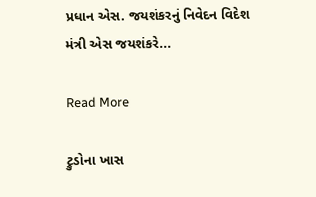પ્રધાન એસ. જયશંકરનું નિવેદન વિદેશ મંત્રી એસ જયશંકરે...

Read More

ટ્રુડોના ખાસ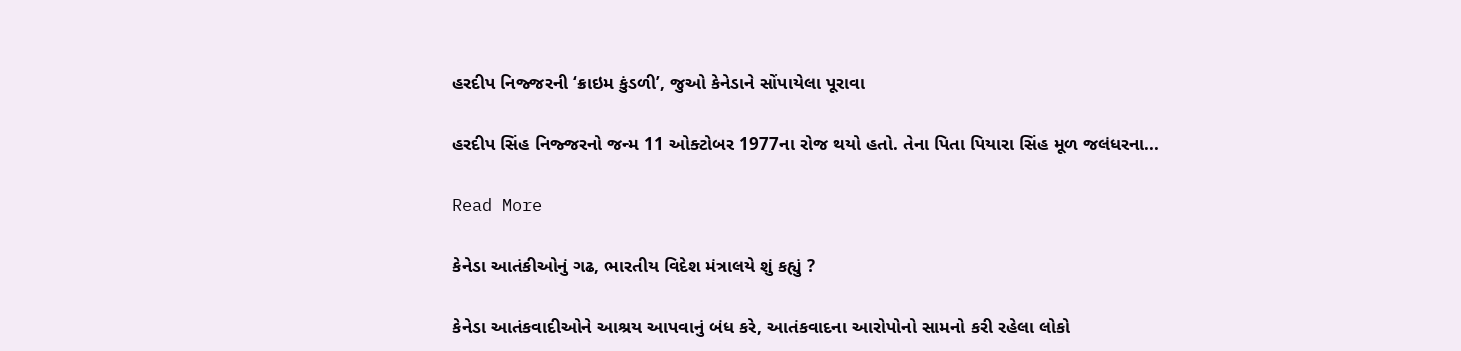હરદીપ નિજ્જરની ‘ક્રાઇમ કુંડળી’, જુઓ કેનેડાને સોંપાયેલા પૂરાવા

હરદીપ સિંહ નિજ્જરનો જન્મ 11 ઓક્ટોબર 1977ના રોજ થયો હતો. તેના પિતા પિયારા સિંહ મૂળ જલંધરના...

Read More

કેનેડા આતંકીઓનું ગઢ, ભારતીય વિદેશ મંત્રાલયે શું કહ્યું ?

કેનેડા આતંકવાદીઓને આશ્રય આપવાનું બંધ કરે, આતંકવાદના આરોપોનો સામનો કરી રહેલા લોકો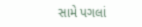સામે પગલાં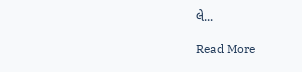લે...

Read More